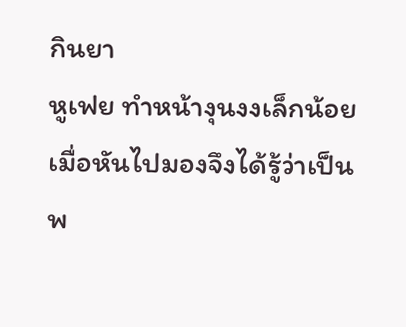กินยา
หูเฟย ทำหน้างุนงงเล็กน้อย เมื่อหันไปมองจึงได้รู้ว่าเป็นพ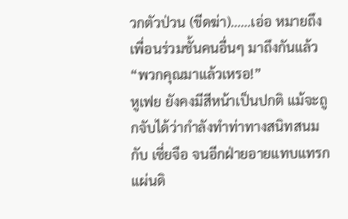วกตัวป่วน (ขีดฆ่า)……เอ่อ หมายถึงเพื่อนร่วมชั้นคนอื่นๆ มาถึงกันแล้ว
“พวกคุณมาแล้วเหรอ!”
หูเฟย ยังคงมีสีหน้าเป็นปกติ แม้จะถูกจับได้ว่ากำลังทำท่าทางสนิทสนมกับ เซี่ยจือ จนอีกฝ่ายอายแทบแทรกแผ่นดิ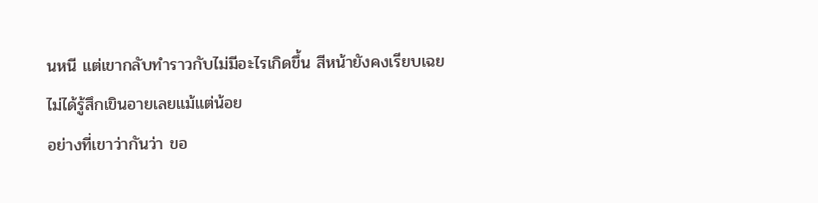นหนี แต่เขากลับทำราวกับไม่มีอะไรเกิดขึ้น สีหน้ายังคงเรียบเฉย ไม่ได้รู้สึกเขินอายเลยแม้แต่น้อย
อย่างที่เขาว่ากันว่า ขอ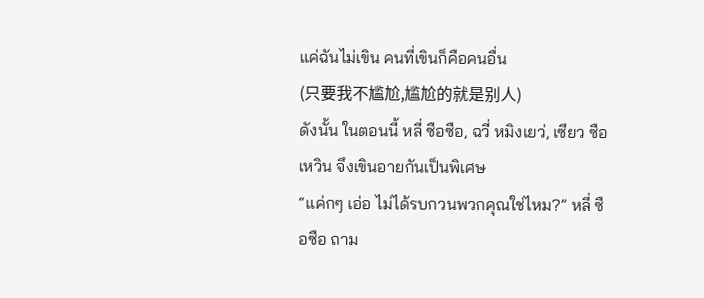แค่ฉันไม่เขิน คนที่เขินก็คือคนอื่น
(只要我不尴尬,尴尬的就是别人)
ดังนั้น ในตอนนี้ หลี่ ซือซือ, ฉวี่ หมิงเยว่, เซียว ซือเหวิน จึงเขินอายกันเป็นพิเศษ
“แค่กๆ เอ่อ ไม่ได้รบกวนพวกคุณใช่ไหม?” หลี่ ซือซือ ถาม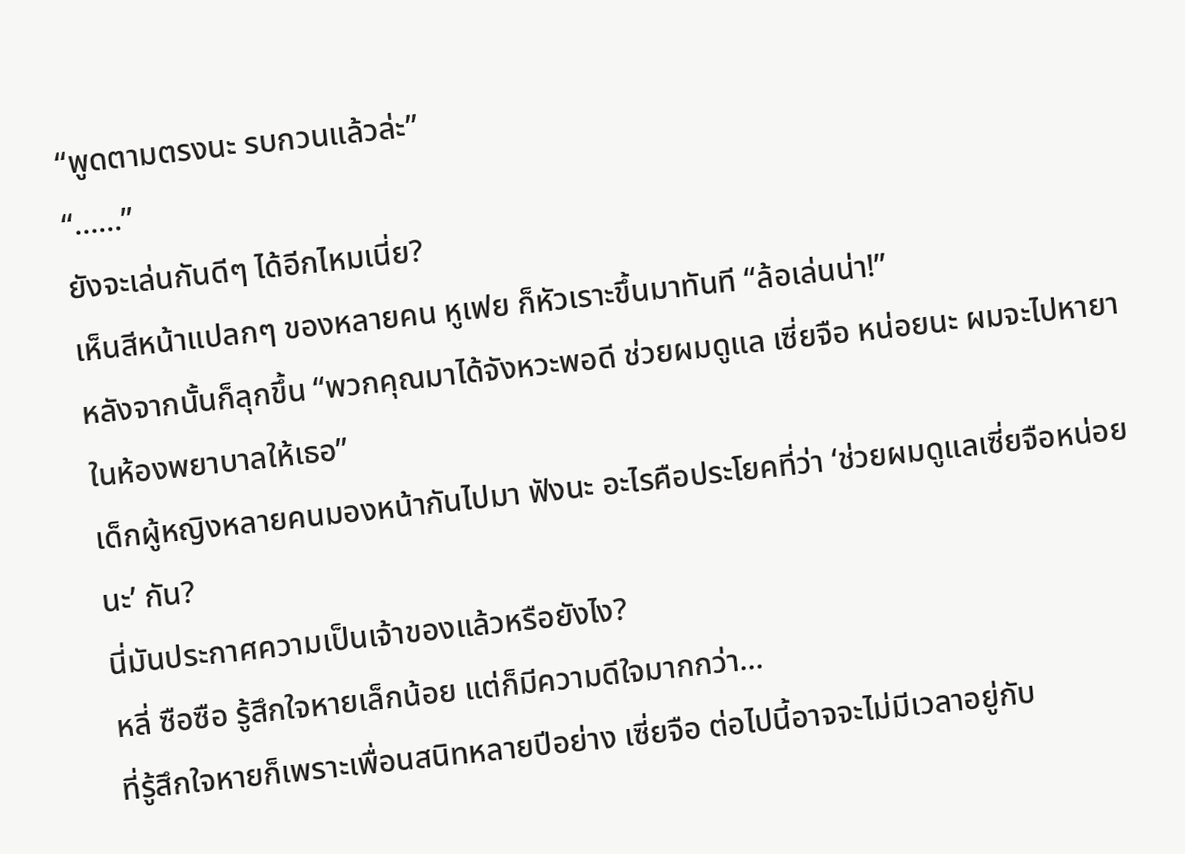“พูดตามตรงนะ รบกวนแล้วล่ะ”
“……”
ยังจะเล่นกันดีๆ ได้อีกไหมเนี่ย?
เห็นสีหน้าแปลกๆ ของหลายคน หูเฟย ก็หัวเราะขึ้นมาทันที “ล้อเล่นน่า!”
หลังจากนั้นก็ลุกขึ้น “พวกคุณมาได้จังหวะพอดี ช่วยผมดูแล เซี่ยจือ หน่อยนะ ผมจะไปหายาในห้องพยาบาลให้เธอ”
เด็กผู้หญิงหลายคนมองหน้ากันไปมา ฟังนะ อะไรคือประโยคที่ว่า ‘ช่วยผมดูแลเซี่ยจือหน่อยนะ’ กัน?
นี่มันประกาศความเป็นเจ้าของแล้วหรือยังไง?
หลี่ ซือซือ รู้สึกใจหายเล็กน้อย แต่ก็มีความดีใจมากกว่า…
ที่รู้สึกใจหายก็เพราะเพื่อนสนิทหลายปีอย่าง เซี่ยจือ ต่อไปนี้อาจจะไม่มีเวลาอยู่กับ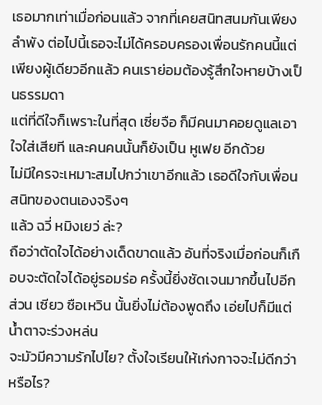เธอมากเท่าเมื่อก่อนแล้ว จากที่เคยสนิทสนมกันเพียงลำพัง ต่อไปนี้เธอจะไม่ได้ครอบครองเพื่อนรักคนนี้แต่เพียงผู้เดียวอีกแล้ว คนเราย่อมต้องรู้สึกใจหายบ้างเป็นธรรมดา
แต่ที่ดีใจก็เพราะในที่สุด เซี่ยจือ ก็มีคนมาคอยดูแลเอาใจใส่เสียที และคนคนนั้นก็ยังเป็น หูเฟย อีกด้วย
ไม่มีใครจะเหมาะสมไปกว่าเขาอีกแล้ว เธอดีใจกับเพื่อนสนิทของตนเองจริงๆ
แล้ว ฉวี่ หมิงเยว่ ล่ะ?
ถือว่าตัดใจได้อย่างเด็ดขาดแล้ว อันที่จริงเมื่อก่อนก็เกือบจะตัดใจได้อยู่รอมร่อ ครั้งนี้ยิ่งชัดเจนมากขึ้นไปอีก
ส่วน เซียว ซือเหวิน นั้นยิ่งไม่ต้องพูดถึง เอ่ยไปก็มีแต่น้ำตาจะร่วงหล่น
จะมัวมีความรักไปไย? ตั้งใจเรียนให้เก่งกาจจะไม่ดีกว่าหรือไร?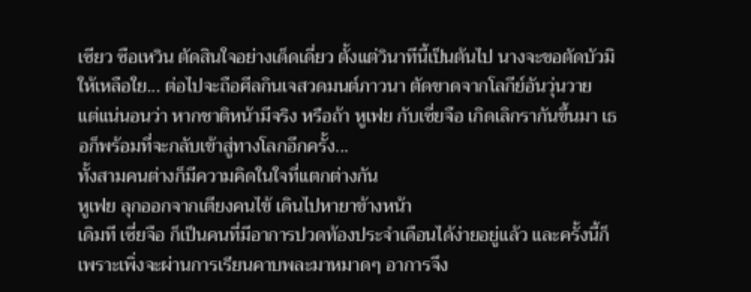เซียว ซือเหวิน ตัดสินใจอย่างเด็ดเดี่ยว ตั้งแต่วินาทีนี้เป็นต้นไป นางจะขอตัดบัวมิให้เหลือใย... ต่อไปจะถือศีลกินเจสวดมนต์ภาวนา ตัดขาดจากโลกีย์อันวุ่นวาย
แต่แน่นอนว่า หากชาติหน้ามีจริง หรือถ้า หูเฟย กับเซี่ยจือ เกิดเลิกรากันขึ้นมา เธอก็พร้อมที่จะกลับเข้าสู่ทางโลกอีกครั้ง...
ทั้งสามคนต่างก็มีความคิดในใจที่แตกต่างกัน
หูเฟย ลุกออกจากเตียงคนไข้ เดินไปหายาข้างหน้า
เดิมที เซี่ยจือ ก็เป็นคนที่มีอาการปวดท้องประจำเดือนได้ง่ายอยู่แล้ว และครั้งนี้ก็เพราะเพิ่งจะผ่านการเรียนคาบพละมาหมาดๆ อาการจึง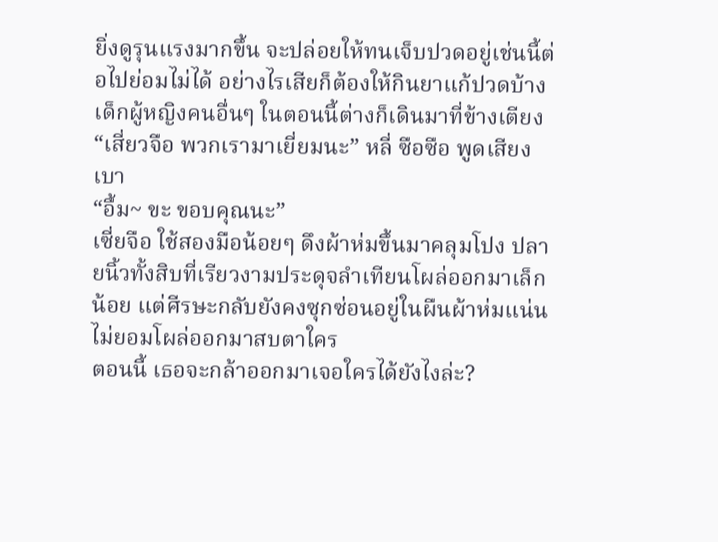ยิ่งดูรุนแรงมากขึ้น จะปล่อยให้ทนเจ็บปวดอยู่เช่นนี้ต่อไปย่อมไม่ได้ อย่างไรเสียก็ต้องให้กินยาแก้ปวดบ้าง
เด็กผู้หญิงคนอื่นๆ ในตอนนี้ต่างก็เดินมาที่ข้างเตียง
“เสี่ยวจือ พวกเรามาเยี่ยมนะ” หลี่ ซือซือ พูดเสียงเบา
“อื้ม~ ขะ ขอบคุณนะ”
เซี่ยจือ ใช้สองมือน้อยๆ ดึงผ้าห่มขึ้นมาคลุมโปง ปลายนิ้วทั้งสิบที่เรียวงามประดุจลำเทียนโผล่ออกมาเล็กน้อย แต่ศีรษะกลับยังคงซุกซ่อนอยู่ในผืนผ้าห่มแน่น ไม่ยอมโผล่ออกมาสบตาใคร
ตอนนี้ เธอจะกล้าออกมาเจอใครได้ยังไงล่ะ?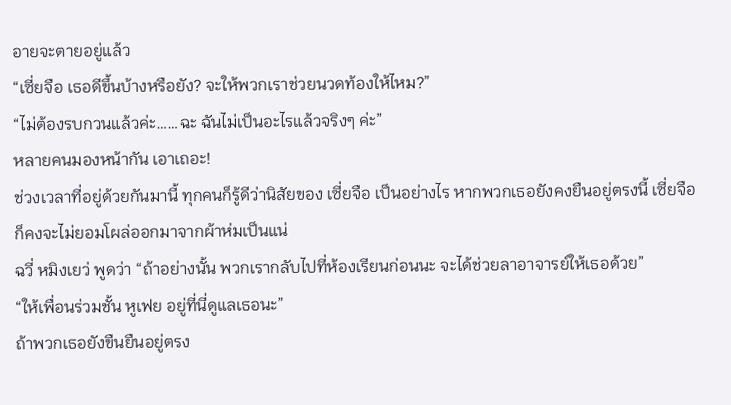อายจะตายอยู่แล้ว
“เซี่ยจือ เธอดีขึ้นบ้างหรือยัง? จะให้พวกเราช่วยนวดท้องให้ไหม?”
“ไม่ต้องรบกวนแล้วค่ะ……ฉะ ฉันไม่เป็นอะไรแล้วจริงๆ ค่ะ”
หลายคนมองหน้ากัน เอาเถอะ!
ช่วงเวลาที่อยู่ด้วยกันมานี้ ทุกคนก็รู้ดีว่านิสัยของ เซี่ยจือ เป็นอย่างไร หากพวกเธอยังคงยืนอยู่ตรงนี้ เซี่ยจือ ก็คงจะไม่ยอมโผล่ออกมาจากผ้าห่มเป็นแน่
ฉวี่ หมิงเยว่ พูดว่า “ถ้าอย่างนั้น พวกเรากลับไปที่ห้องเรียนก่อนนะ จะได้ช่วยลาอาจารย์ให้เธอด้วย”
“ให้เพื่อนร่วมชั้น หูเฟย อยู่ที่นี่ดูแลเธอนะ”
ถ้าพวกเธอยังขืนยืนอยู่ตรง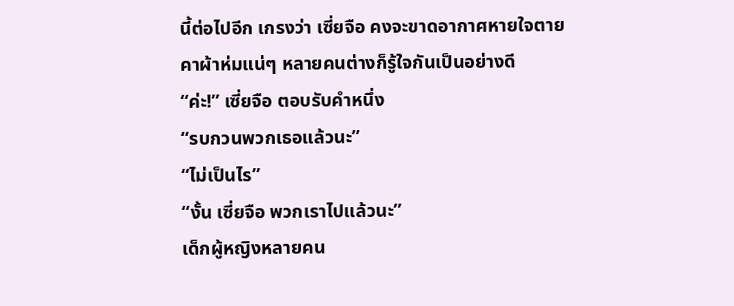นี้ต่อไปอีก เกรงว่า เซี่ยจือ คงจะขาดอากาศหายใจตายคาผ้าห่มแน่ๆ หลายคนต่างก็รู้ใจกันเป็นอย่างดี
“ค่ะ!” เซี่ยจือ ตอบรับคำหนึ่ง
“รบกวนพวกเธอแล้วนะ”
“ไม่เป็นไร”
“งั้น เซี่ยจือ พวกเราไปแล้วนะ”
เด็กผู้หญิงหลายคน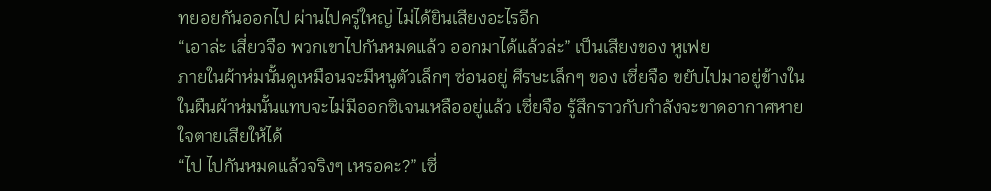ทยอยกันออกไป ผ่านไปครู่ใหญ่ ไม่ได้ยินเสียงอะไรอีก
“เอาล่ะ เสี่ยวจือ พวกเขาไปกันหมดแล้ว ออกมาได้แล้วล่ะ” เป็นเสียงของ หูเฟย
ภายในผ้าห่มนั้นดูเหมือนจะมีหนูตัวเล็กๆ ซ่อนอยู่ ศีรษะเล็กๆ ของ เซี่ยจือ ขยับไปมาอยู่ข้างใน ในผืนผ้าห่มนั้นแทบจะไม่มีออกซิเจนเหลืออยู่แล้ว เซี่ยจือ รู้สึกราวกับกำลังจะขาดอากาศหายใจตายเสียให้ได้
“ไป ไปกันหมดแล้วจริงๆ เหรอคะ?” เซี่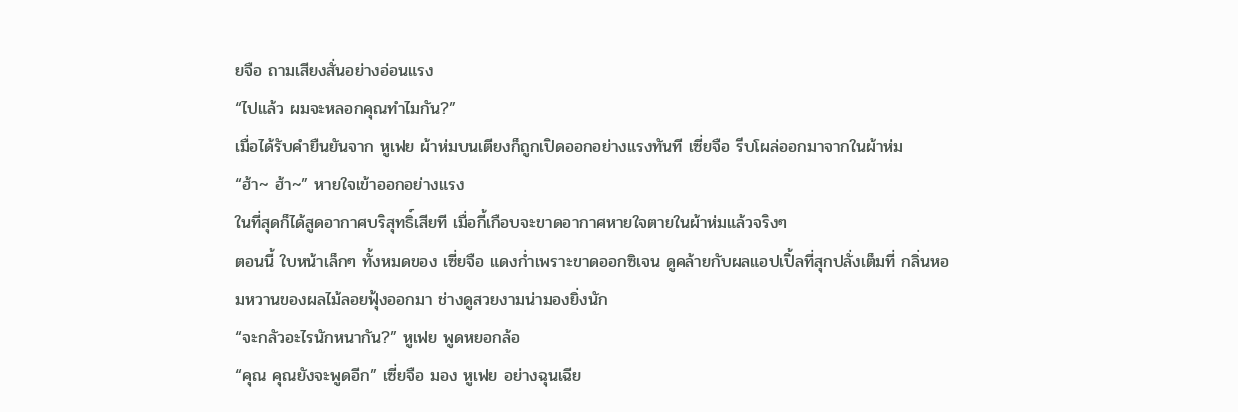ยจือ ถามเสียงสั่นอย่างอ่อนแรง
“ไปแล้ว ผมจะหลอกคุณทำไมกัน?”
เมื่อได้รับคำยืนยันจาก หูเฟย ผ้าห่มบนเตียงก็ถูกเปิดออกอย่างแรงทันที เซี่ยจือ รีบโผล่ออกมาจากในผ้าห่ม
“ฮ้า~ ฮ้า~” หายใจเข้าออกอย่างแรง
ในที่สุดก็ได้สูดอากาศบริสุทธิ์เสียที เมื่อกี้เกือบจะขาดอากาศหายใจตายในผ้าห่มแล้วจริงๆ
ตอนนี้ ใบหน้าเล็กๆ ทั้งหมดของ เซี่ยจือ แดงก่ำเพราะขาดออกซิเจน ดูคล้ายกับผลแอปเปิ้ลที่สุกปลั่งเต็มที่ กลิ่นหอมหวานของผลไม้ลอยฟุ้งออกมา ช่างดูสวยงามน่ามองยิ่งนัก
“จะกลัวอะไรนักหนากัน?” หูเฟย พูดหยอกล้อ
“คุณ คุณยังจะพูดอีก” เซี่ยจือ มอง หูเฟย อย่างฉุนเฉีย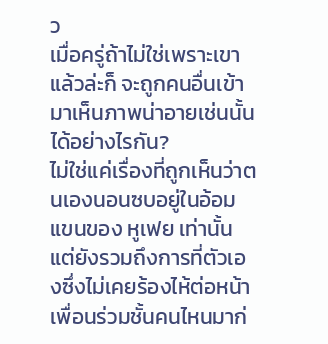ว
เมื่อครู่ถ้าไม่ใช่เพราะเขาแล้วล่ะก็ จะถูกคนอื่นเข้ามาเห็นภาพน่าอายเช่นนั้นได้อย่างไรกัน?
ไม่ใช่แค่เรื่องที่ถูกเห็นว่าตนเองนอนซบอยู่ในอ้อมแขนของ หูเฟย เท่านั้น แต่ยังรวมถึงการที่ตัวเองซึ่งไม่เคยร้องไห้ต่อหน้าเพื่อนร่วมชั้นคนไหนมาก่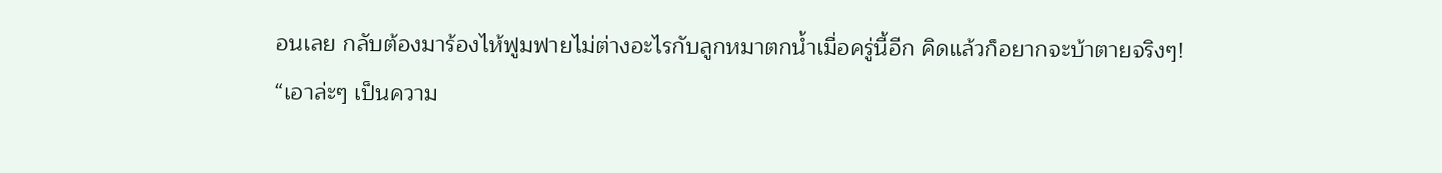อนเลย กลับต้องมาร้องไห้ฟูมฟายไม่ต่างอะไรกับลูกหมาตกน้ำเมื่อครู่นี้อีก คิดแล้วก็อยากจะบ้าตายจริงๆ!
“เอาล่ะๆ เป็นความ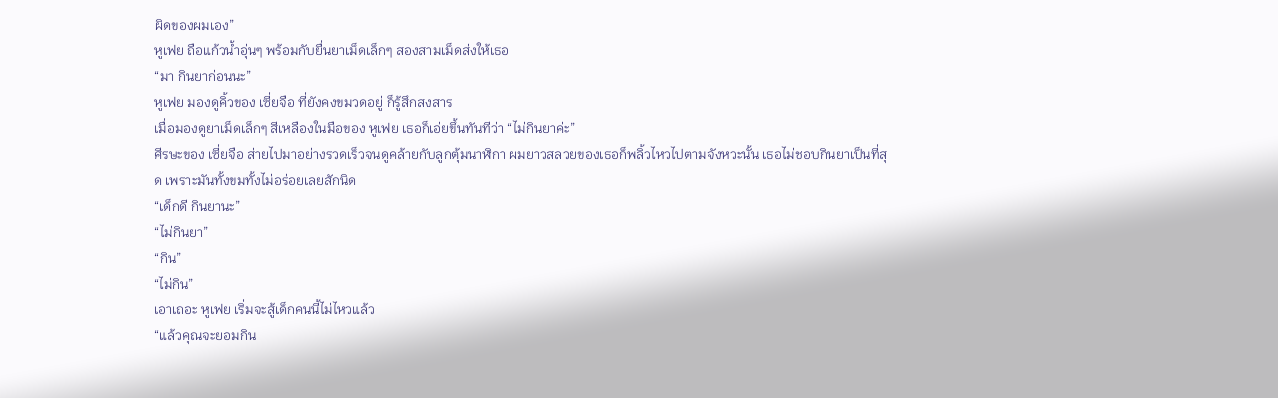ผิดของผมเอง”
หูเฟย ถือแก้วน้ำอุ่นๆ พร้อมกับยื่นยาเม็ดเล็กๆ สองสามเม็ดส่งให้เธอ
“มา กินยาก่อนนะ”
หูเฟย มองดูคิ้วของ เซี่ยจือ ที่ยังคงขมวดอยู่ ก็รู้สึกสงสาร
เมื่อมองดูยาเม็ดเล็กๆ สีเหลืองในมือของ หูเฟย เธอก็เอ่ยขึ้นทันทีว่า “ไม่กินยาค่ะ”
ศีรษะของ เซี่ยจือ ส่ายไปมาอย่างรวดเร็วจนดูคล้ายกับลูกตุ้มนาฬิกา ผมยาวสลวยของเธอก็พลิ้วไหวไปตามจังหวะนั้น เธอไม่ชอบกินยาเป็นที่สุด เพราะมันทั้งขมทั้งไม่อร่อยเลยสักนิด
“เด็กดี กินยานะ”
“ไม่กินยา”
“กิน”
“ไม่กิน”
เอาเถอะ หูเฟย เริ่มจะสู้เด็กคนนี้ไม่ไหวแล้ว
“แล้วคุณจะยอมกิน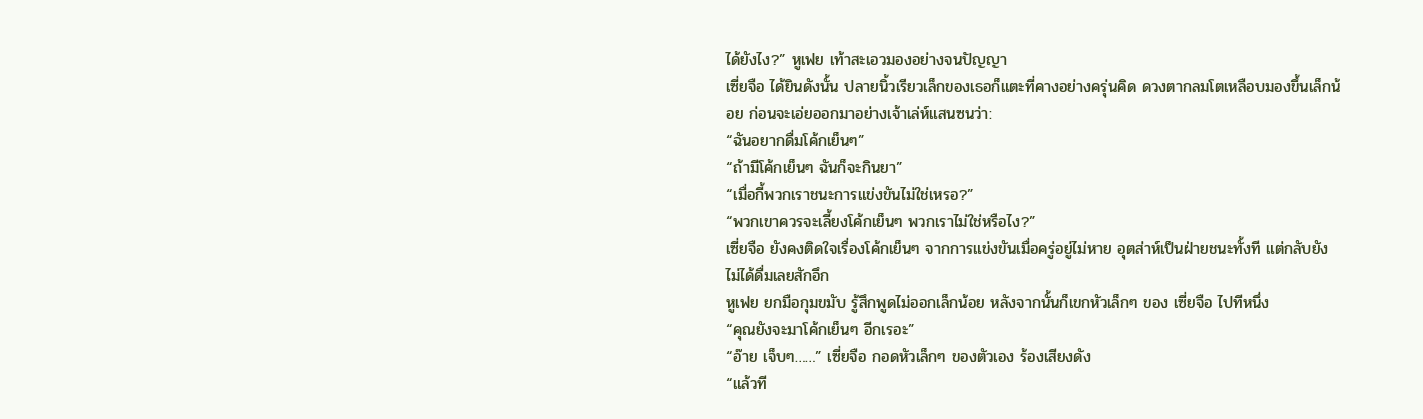ได้ยังไง?” หูเฟย เท้าสะเอวมองอย่างจนปัญญา
เซี่ยจือ ได้ยินดังนั้น ปลายนิ้วเรียวเล็กของเธอก็แตะที่คางอย่างครุ่นคิด ดวงตากลมโตเหลือบมองขึ้นเล็กน้อย ก่อนจะเอ่ยออกมาอย่างเจ้าเล่ห์แสนซนว่า:
“ฉันอยากดื่มโค้กเย็นๆ”
“ถ้ามีโค้กเย็นๆ ฉันก็จะกินยา”
“เมื่อกี้พวกเราชนะการแข่งขันไม่ใช่เหรอ?”
“พวกเขาควรจะเลี้ยงโค้กเย็นๆ พวกเราไม่ใช่หรือไง?”
เซี่ยจือ ยังคงติดใจเรื่องโค้กเย็นๆ จากการแข่งขันเมื่อครู่อยู่ไม่หาย อุตส่าห์เป็นฝ่ายชนะทั้งที แต่กลับยังไม่ได้ดื่มเลยสักอึก
หูเฟย ยกมือกุมขมับ รู้สึกพูดไม่ออกเล็กน้อย หลังจากนั้นก็เขกหัวเล็กๆ ของ เซี่ยจือ ไปทีหนึ่ง
“คุณยังจะมาโค้กเย็นๆ อีกเรอะ”
“อ๊าย เจ็บๆ……” เซี่ยจือ กอดหัวเล็กๆ ของตัวเอง ร้องเสียงดัง
“แล้วที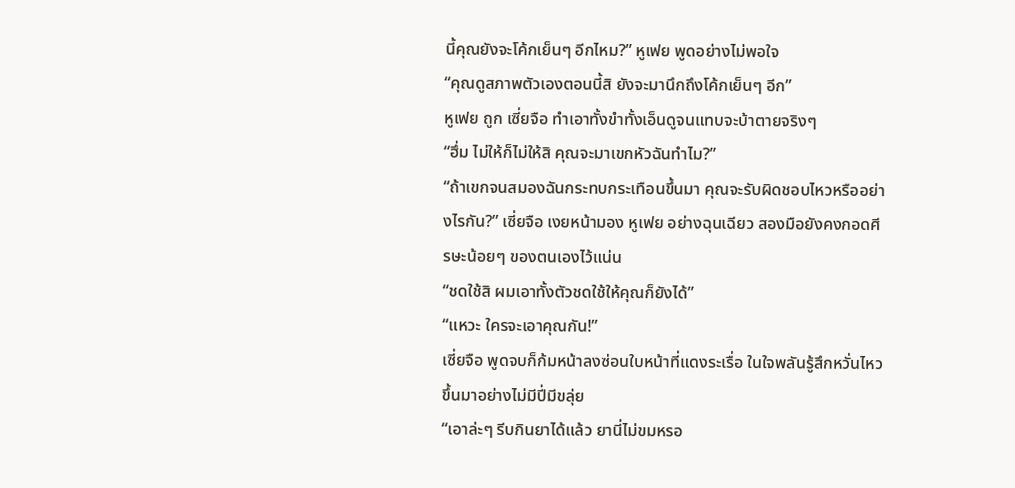นี้คุณยังจะโค้กเย็นๆ อีกไหม?” หูเฟย พูดอย่างไม่พอใจ
“คุณดูสภาพตัวเองตอนนี้สิ ยังจะมานึกถึงโค้กเย็นๆ อีก”
หูเฟย ถูก เซี่ยจือ ทำเอาทั้งขำทั้งเอ็นดูจนแทบจะบ้าตายจริงๆ
“ฮึ่ม ไม่ให้ก็ไม่ให้สิ คุณจะมาเขกหัวฉันทำไม?”
“ถ้าเขกจนสมองฉันกระทบกระเทือนขึ้นมา คุณจะรับผิดชอบไหวหรืออย่างไรกัน?” เซี่ยจือ เงยหน้ามอง หูเฟย อย่างฉุนเฉียว สองมือยังคงกอดศีรษะน้อยๆ ของตนเองไว้แน่น
“ชดใช้สิ ผมเอาทั้งตัวชดใช้ให้คุณก็ยังได้”
“แหวะ ใครจะเอาคุณกัน!”
เซี่ยจือ พูดจบก็ก้มหน้าลงซ่อนใบหน้าที่แดงระเรื่อ ในใจพลันรู้สึกหวั่นไหวขึ้นมาอย่างไม่มีปี่มีขลุ่ย
“เอาล่ะๆ รีบกินยาได้แล้ว ยานี่ไม่ขมหรอ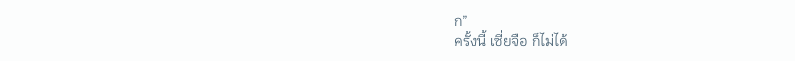ก”
ครั้งนี้ เซี่ยจือ ก็ไม่ได้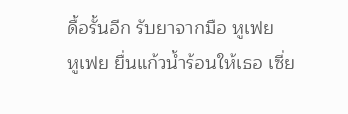ดื้อรั้นอีก รับยาจากมือ หูเฟย
หูเฟย ยื่นแก้วน้ำร้อนให้เธอ เซี่ย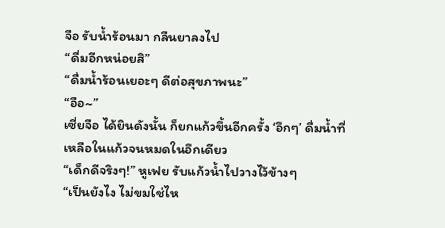จือ รับน้ำร้อนมา กลืนยาลงไป
“ดื่มอีกหน่อยสิ”
“ดื่มน้ำร้อนเยอะๆ ดีต่อสุขภาพนะ”
“อือ~”
เซี่ยจือ ได้ยินดังนั้น ก็ยกแก้วขึ้นอีกครั้ง ‘อึกๆ’ ดื่มน้ำที่เหลือในแก้วจนหมดในอึกเดียว
“เด็กดีจริงๆ!” หูเฟย รับแก้วน้ำไปวางไว้ข้างๆ
“เป็นยังไง ไม่ขมใช่ไห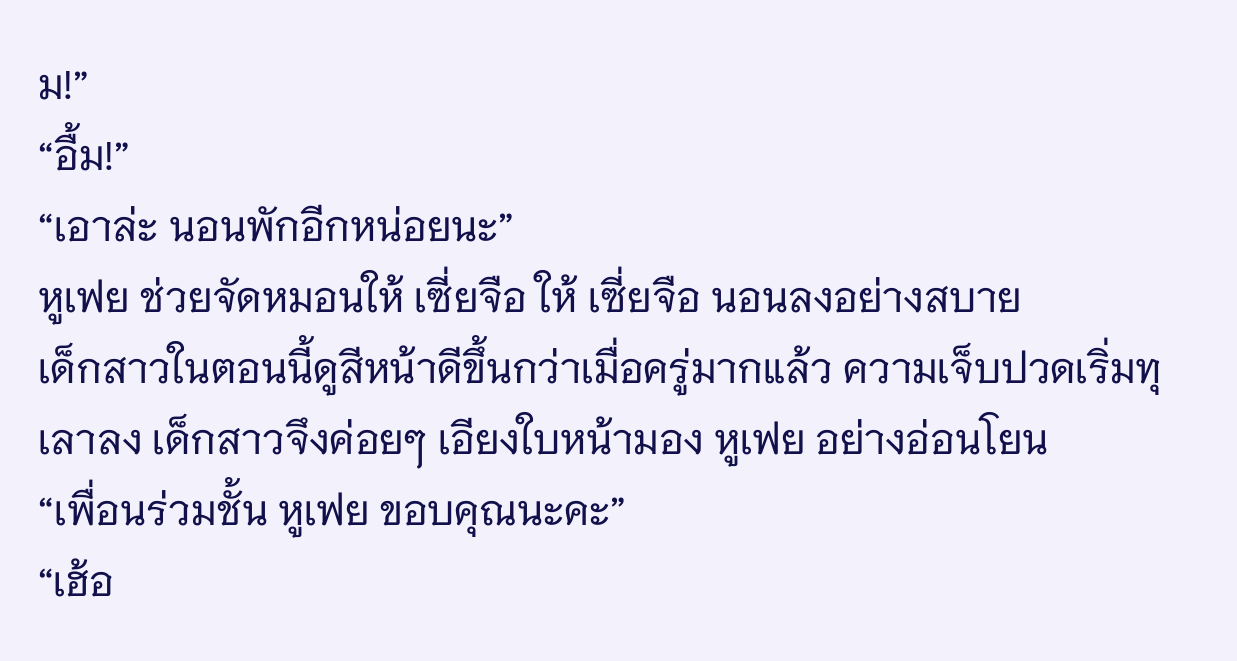ม!”
“อื้ม!”
“เอาล่ะ นอนพักอีกหน่อยนะ”
หูเฟย ช่วยจัดหมอนให้ เซี่ยจือ ให้ เซี่ยจือ นอนลงอย่างสบาย
เด็กสาวในตอนนี้ดูสีหน้าดีขึ้นกว่าเมื่อครู่มากแล้ว ความเจ็บปวดเริ่มทุเลาลง เด็กสาวจึงค่อยๆ เอียงใบหน้ามอง หูเฟย อย่างอ่อนโยน
“เพื่อนร่วมชั้น หูเฟย ขอบคุณนะคะ”
“เฮ้อ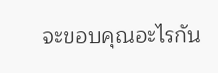จะขอบคุณอะไรกัน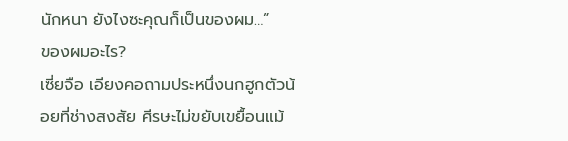นักหนา ยังไงซะคุณก็เป็นของผม…”
ของผมอะไร?
เซี่ยจือ เอียงคอถามประหนึ่งนกฮูกตัวน้อยที่ช่างสงสัย ศีรษะไม่ขยับเขยื้อนแม้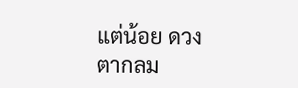แต่น้อย ดวงตากลม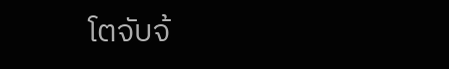โตจับจ้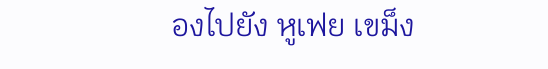องไปยัง หูเฟย เขม็ง